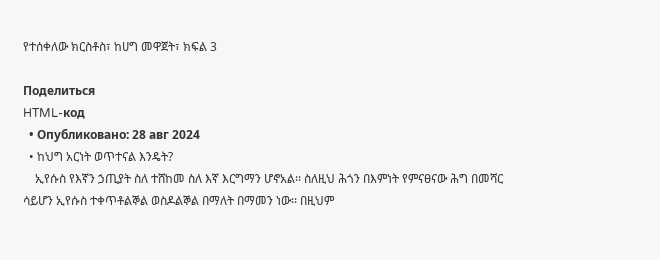የተሰቀለው ክርስቶስ፣ ከሀግ መዋጀት፣ ክፍል 3

Поделиться
HTML-код
  • Опубликовано: 28 авг 2024
  • ከህግ አርነት ወጥተናል እንዴት?
    ኢየሱስ የእኛን ኃጢያት ስለ ተሸከመ ስለ እኛ እርግማን ሆኖአል፡፡ ስለዚህ ሕጎን በእምነት የምናፀናው ሕግ በመሻር ሳይሆን ኢየሱስ ተቀጥቶልኞል ወስዶልኞል በማለት በማመን ነው፡፡ በዚህም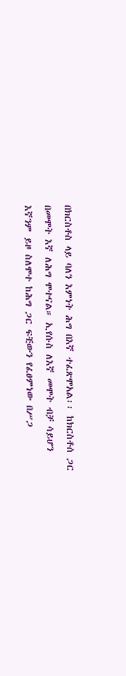በክርስቶስ ላይ ባለን እምነት ሕግ በእኛ ተፈጽሞአል፡፡ ከክርስቶሰ ጋር በመሞት እኛ ለሕግ ሞተናል። ኢየሱስ ለእኛ መሞት ብቻ ሳይሆን እኛንም ይዞ ስለሞተ ከሕግ ጋር ፍቺውን የፈፀምነው በሥጋ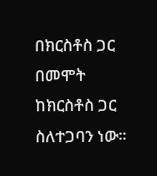በክርስቶስ ጋር በመሞት ከክርስቶስ ጋር ስለተጋባን ነው፡፡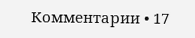Комментарии • 17